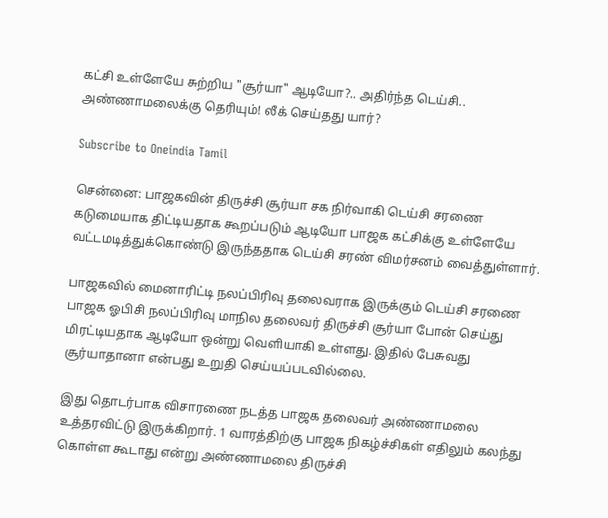கட்சி உள்ளேயே சுற்றிய "சூர்யா" ஆடியோ?.. அதிர்ந்த டெய்சி.. அண்ணாமலைக்கு தெரியும்! லீக் செய்தது யார்?

Subscribe to Oneindia Tamil

சென்னை: பாஜகவின் திருச்சி சூர்யா சக நிர்வாகி டெய்சி சரணை கடுமையாக திட்டியதாக கூறப்படும் ஆடியோ பாஜக கட்சிக்கு உள்ளேயே வட்டமடித்துக்கொண்டு இருந்ததாக டெய்சி சரண் விமர்சனம் வைத்துள்ளார்.

பாஜகவில் மைனாரிட்டி நலப்பிரிவு தலைவராக இருக்கும் டெய்சி சரணை பாஜக ஓபிசி நலப்பிரிவு மாநில தலைவர் திருச்சி சூர்யா போன் செய்து மிரட்டியதாக ஆடியோ ஒன்று வெளியாகி உள்ளது. இதில் பேசுவது சூர்யாதானா என்பது உறுதி செய்யப்படவில்லை.

இது தொடர்பாக விசாரணை நடத்த பாஜக தலைவர் அண்ணாமலை உத்தரவிட்டு இருக்கிறார். 1 வாரத்திற்கு பாஜக நிகழ்ச்சிகள் எதிலும் கலந்து கொள்ள கூடாது என்று அண்ணாமலை திருச்சி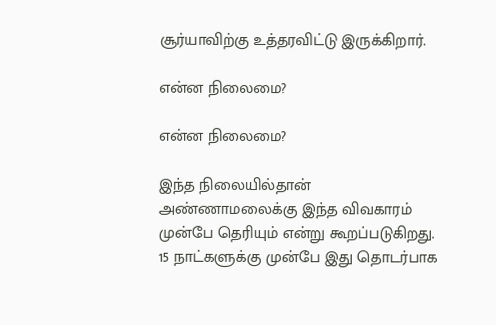சூர்யாவிற்கு உத்தரவிட்டு இருக்கிறார்.

என்ன நிலைமை?

என்ன நிலைமை?

இந்த நிலையில்தான் அண்ணாமலைக்கு இந்த விவகாரம் முன்பே தெரியும் என்று கூறப்படுகிறது. 15 நாட்களுக்கு முன்பே இது தொடர்பாக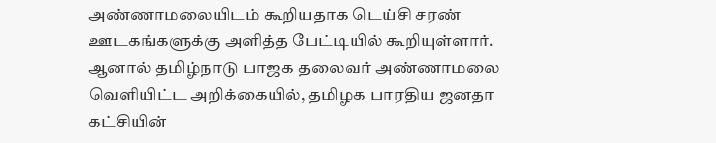அண்ணாமலையிடம் கூறியதாக டெய்சி சரண் ஊடகங்களுக்கு அளித்த பேட்டியில் கூறியுள்ளார். ஆனால் தமிழ்நாடு பாஜக தலைவர் அண்ணாமலை வெளியிட்ட அறிக்கையில், தமிழக பாரதிய ஜனதா கட்சியின்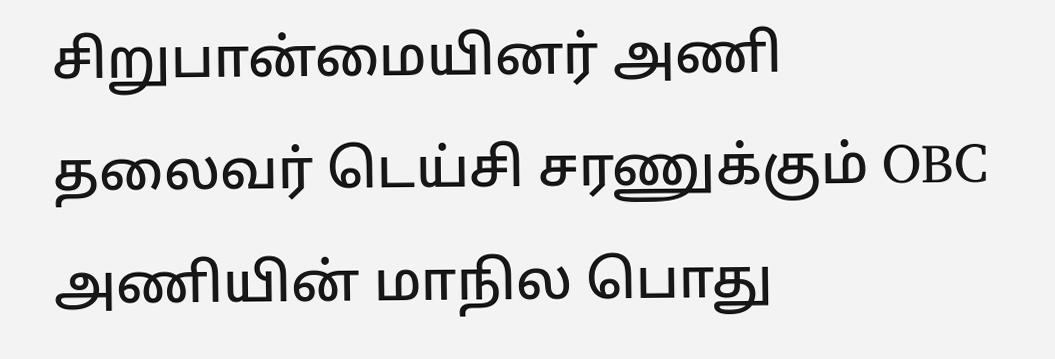சிறுபான்மையினர் அணி தலைவர் டெய்சி சரணுக்கும் OBC அணியின் மாநில பொது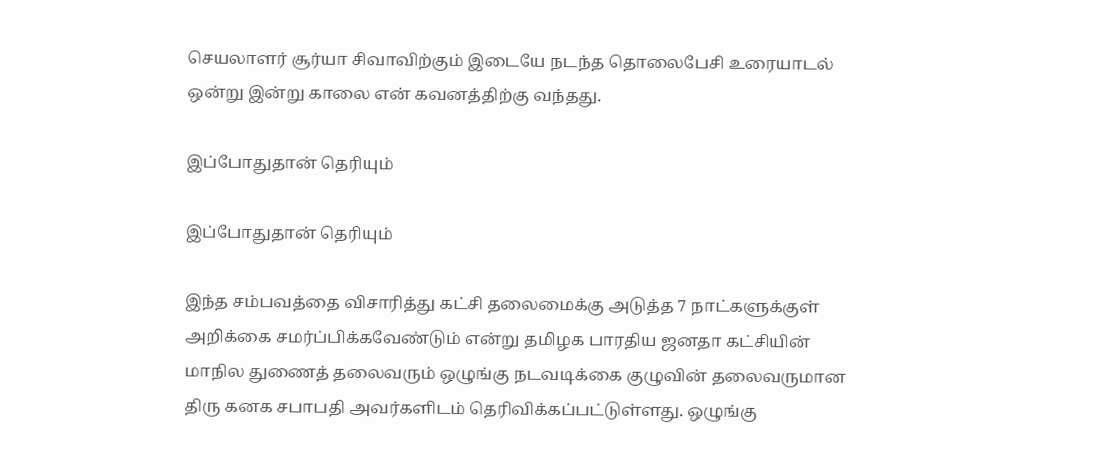செயலாளர் சூர்யா சிவாவிற்கும் இடையே நடந்த தொலைபேசி உரையாடல் ஒன்று இன்று காலை என் கவனத்திற்கு வந்தது.

இப்போதுதான் தெரியும்

இப்போதுதான் தெரியும்

இந்த சம்பவத்தை விசாரித்து கட்சி தலைமைக்கு அடுத்த 7 நாட்களுக்குள் அறிக்கை சமர்ப்பிக்கவேண்டும் என்று தமிழக பாரதிய ஜனதா கட்சியின் மாநில துணைத் தலைவரும் ஒழுங்கு நடவடிக்கை குழுவின் தலைவருமான திரு கனக சபாபதி அவர்களிடம் தெரிவிக்கப்பட்டுள்ளது. ஒழுங்கு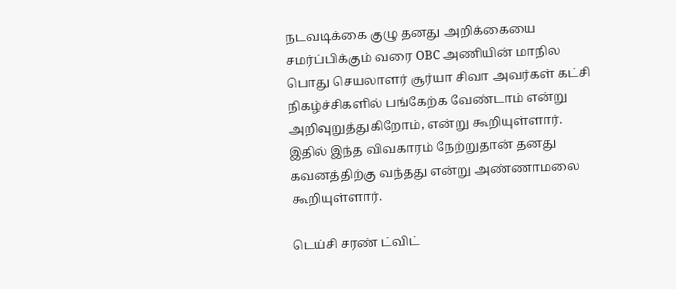நடவடிக்கை குழு தனது அறிக்கையை சமர்ப்பிக்கும் வரை OBC அணியின் மாநில பொது செயலாளர் சூர்யா சிவா அவர்கள் கட்சி நிகழ்ச்சிகளில் பங்கேற்க வேண்டாம் என்று அறிவுறுத்துகிறோம், என்று கூறியுள்ளார். இதில் இந்த விவகாரம் நேற்றுதான் தனது கவனத்திற்கு வந்தது என்று அண்ணாமலை கூறியுள்ளார்.

டெய்சி சரண் ட்விட்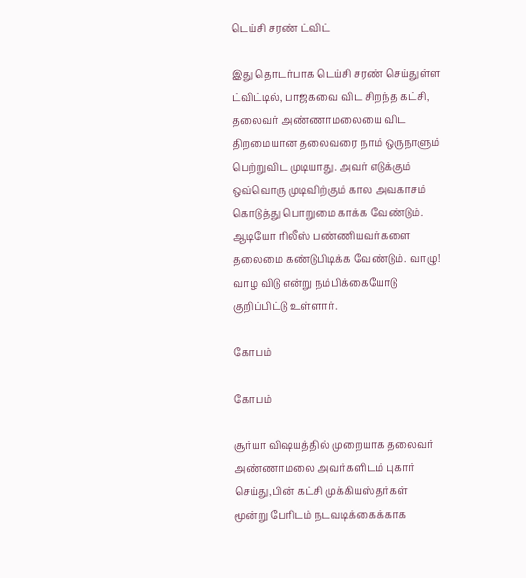டெய்சி சரண் ட்விட்

இது தொடர்பாக டெய்சி சரண் செய்துள்ள ட்விட்டில், பாஜகவை விட சிறந்த கட்சி, தலைவர் அண்ணாமலையை விட திறமையான தலைவரை நாம் ஒருநாளும் பெற்றுவிட முடியாது. அவர் எடுக்கும் ஒவ்வொரு முடிவிற்கும் கால அவகாசம் கொடுத்து பொறுமை காக்க வேண்டும். ஆடியோ ரிலீஸ் பண்ணியவர்களை தலைமை கண்டுபிடிக்க வேண்டும். வாழு! வாழ விடு என்று நம்பிக்கையோடு குறிப்பிட்டு உள்ளார்.

கோபம்

கோபம்

சூர்யா விஷயத்தில் முறையாக தலைவர் அண்ணாமலை அவர்களிடம் புகார் செய்து,பின் கட்சி முக்கியஸ்தர்கள் மூன்று பேரிடம் நடவடிக்கைக்காக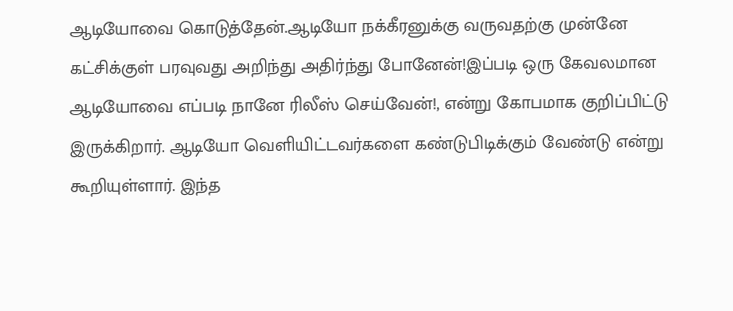ஆடியோவை கொடுத்தேன்.ஆடியோ நக்கீரனுக்கு வருவதற்கு முன்னே கட்சிக்குள் பரவுவது அறிந்து அதிர்ந்து போனேன்!இப்படி ஒரு கேவலமான ஆடியோவை எப்படி நானே ரிலீஸ் செய்வேன்!, என்று கோபமாக குறிப்பிட்டு இருக்கிறார். ஆடியோ வெளியிட்டவர்களை கண்டுபிடிக்கும் வேண்டு என்று கூறியுள்ளார். இந்த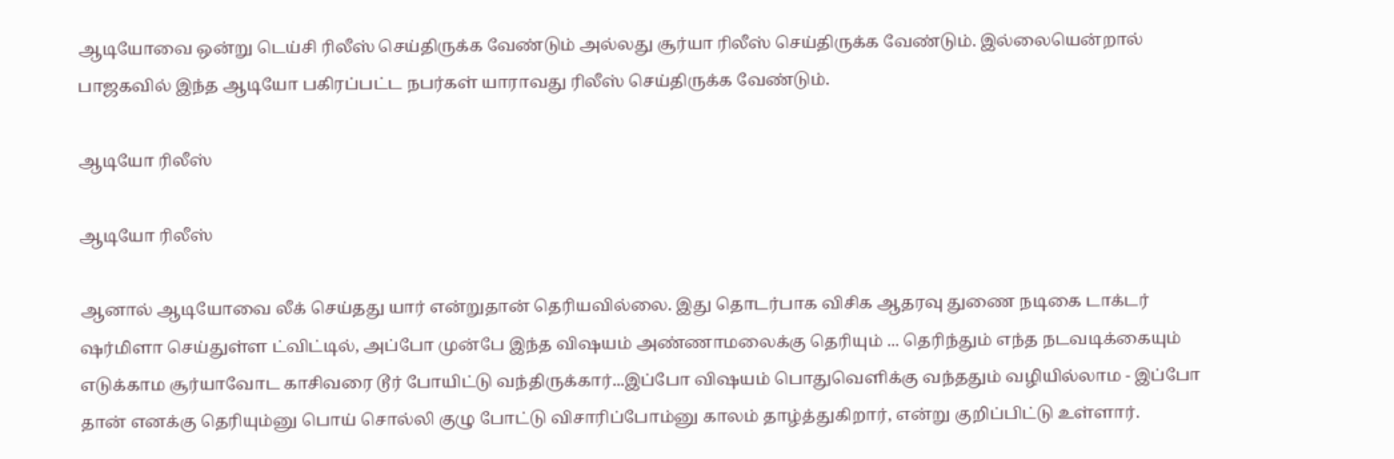ஆடியோவை ஒன்று டெய்சி ரிலீஸ் செய்திருக்க வேண்டும் அல்லது சூர்யா ரிலீஸ் செய்திருக்க வேண்டும். இல்லையென்றால் பாஜகவில் இந்த ஆடியோ பகிரப்பட்ட நபர்கள் யாராவது ரிலீஸ் செய்திருக்க வேண்டும்.

ஆடியோ ரிலீஸ்

ஆடியோ ரிலீஸ்

ஆனால் ஆடியோவை லீக் செய்தது யார் என்றுதான் தெரியவில்லை. இது தொடர்பாக விசிக ஆதரவு துணை நடிகை டாக்டர் ஷர்மிளா செய்துள்ள ட்விட்டில், அப்போ முன்பே இந்த விஷயம் அண்ணாமலைக்கு தெரியும் ... தெரிந்தும் எந்த நடவடிக்கையும் எடுக்காம சூர்யாவோட காசிவரை டூர் போயிட்டு வந்திருக்கார்...இப்போ விஷயம் பொதுவெளிக்கு வந்ததும் வழியில்லாம - இப்போ தான் எனக்கு தெரியும்னு பொய் சொல்லி குழு போட்டு விசாரிப்போம்னு காலம் தாழ்த்துகிறார், என்று குறிப்பிட்டு உள்ளார்.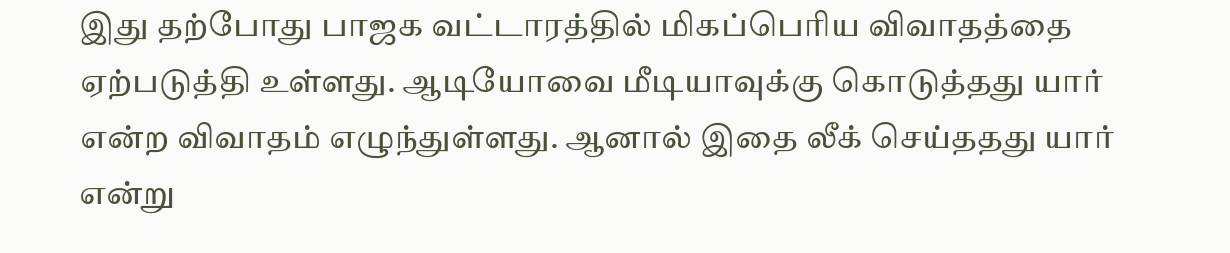இது தற்போது பாஜக வட்டாரத்தில் மிகப்பெரிய விவாதத்தை ஏற்படுத்தி உள்ளது. ஆடியோவை மீடியாவுக்கு கொடுத்தது யார் என்ற விவாதம் எழுந்துள்ளது. ஆனால் இதை லீக் செய்ததது யார் என்று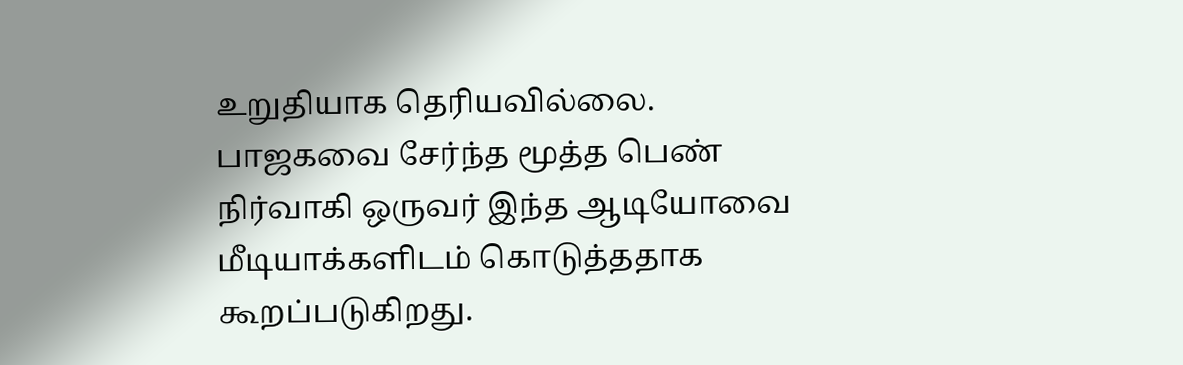உறுதியாக தெரியவில்லை. பாஜகவை சேர்ந்த மூத்த பெண் நிர்வாகி ஒருவர் இந்த ஆடியோவை மீடியாக்களிடம் கொடுத்ததாக கூறப்படுகிறது.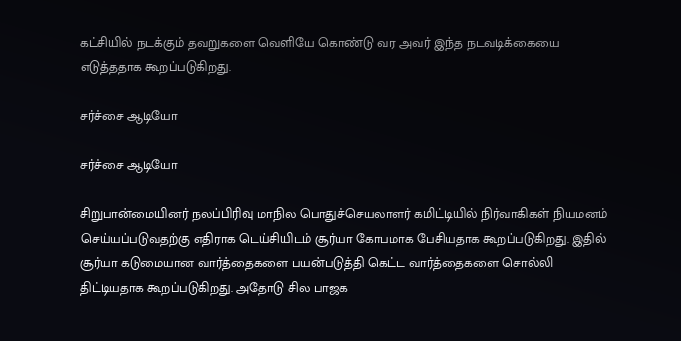கட்சியில் நடக்கும் தவறுகளை வெளியே கொண்டு வர அவர் இந்த நடவடிக்கையை எடுத்ததாக கூறப்படுகிறது.

சர்ச்சை ஆடியோ

சர்ச்சை ஆடியோ

சிறுபான்மையினர் நலப்பிரிவு மாநில பொதுச்செயலாளர் கமிட்டியில் நிர்வாகிகள் நியமனம் செய்யப்படுவதற்கு எதிராக டெய்சியிடம் சூர்யா கோபமாக பேசியதாக கூறப்படுகிறது. இதில் சூர்யா கடுமையான வார்த்தைகளை பயன்படுத்தி கெட்ட வார்த்தைகளை சொல்லி திட்டியதாக கூறப்படுகிறது. அதோடு சில பாஜக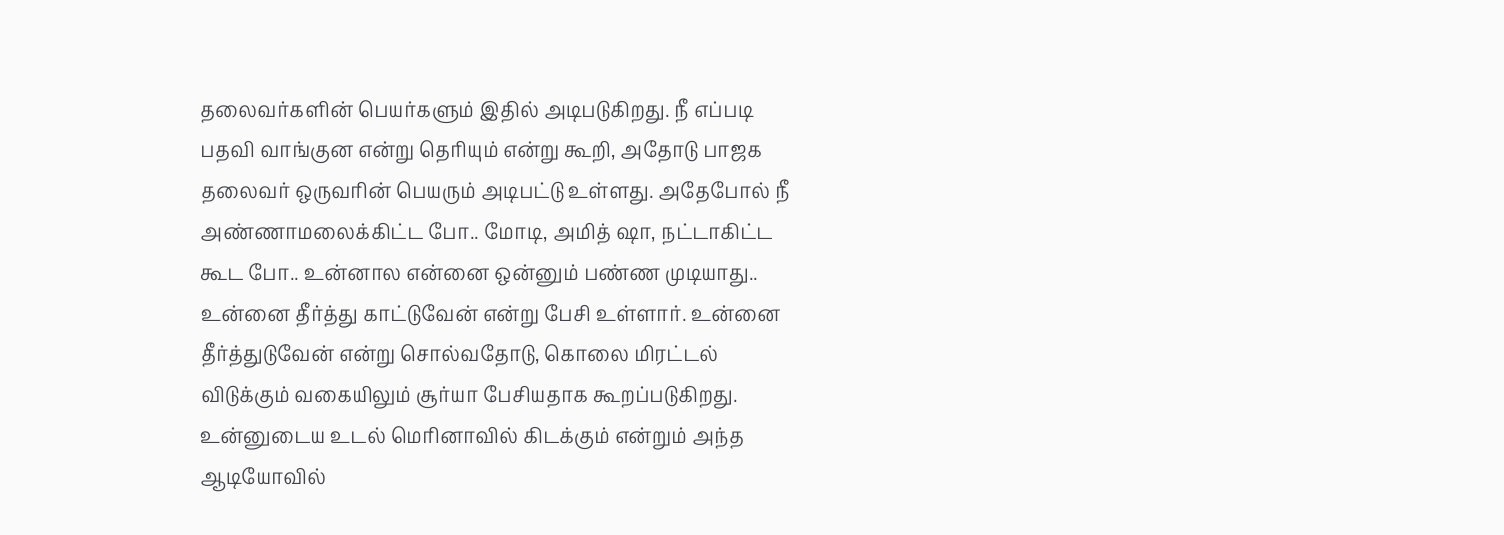தலைவர்களின் பெயர்களும் இதில் அடிபடுகிறது. நீ எப்படி பதவி வாங்குன என்று தெரியும் என்று கூறி, அதோடு பாஜக தலைவர் ஒருவரின் பெயரும் அடிபட்டு உள்ளது. அதேபோல் நீ அண்ணாமலைக்கிட்ட போ.. மோடி, அமித் ஷா, நட்டாகிட்ட கூட போ.. உன்னால என்னை ஒன்னும் பண்ண முடியாது.. உன்னை தீர்த்து காட்டுவேன் என்று பேசி உள்ளார். உன்னை தீர்த்துடுவேன் என்று சொல்வதோடு, கொலை மிரட்டல் விடுக்கும் வகையிலும் சூர்யா பேசியதாக கூறப்படுகிறது. உன்னுடைய உடல் மெரினாவில் கிடக்கும் என்றும் அந்த ஆடியோவில்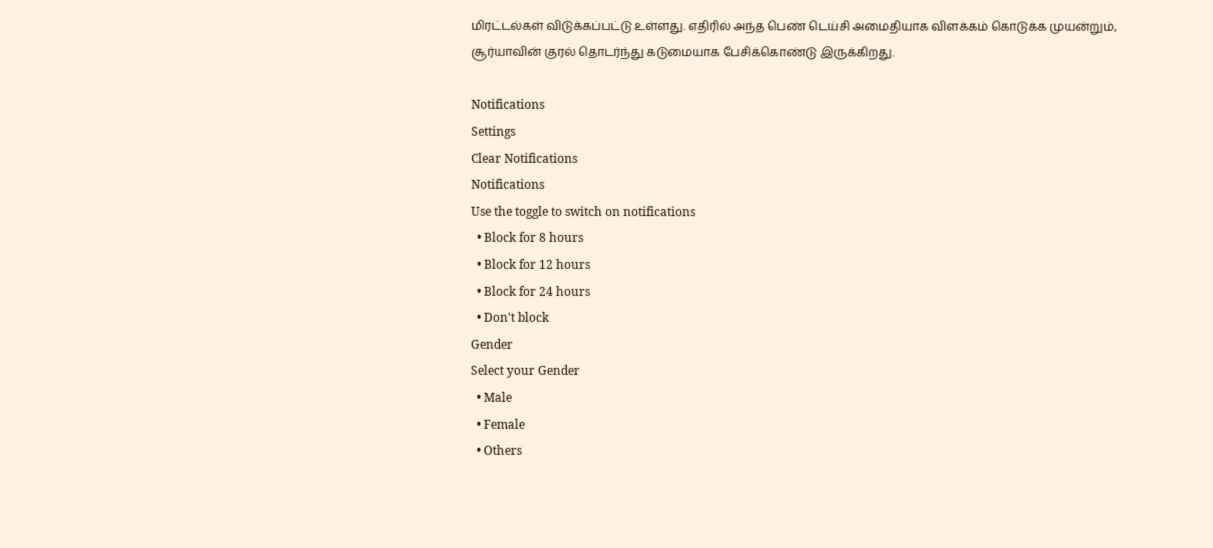மிரட்டல்கள் விடுக்கப்பட்டு உள்ளது. எதிரில் அந்த பெண் டெய்சி அமைதியாக விளக்கம் கொடுக்க முயன்றும், சூர்யாவின் குரல் தொடர்ந்து கடுமையாக பேசிக்கொண்டு இருக்கிறது.

Notifications
Settings
Clear Notifications
Notifications
Use the toggle to switch on notifications
  • Block for 8 hours
  • Block for 12 hours
  • Block for 24 hours
  • Don't block
Gender
Select your Gender
  • Male
  • Female
  • Others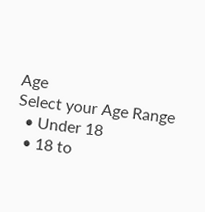Age
Select your Age Range
  • Under 18
  • 18 to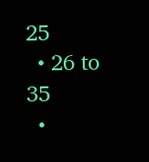25
  • 26 to 35
  •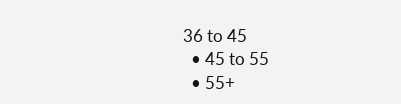36 to 45
  • 45 to 55
  • 55+